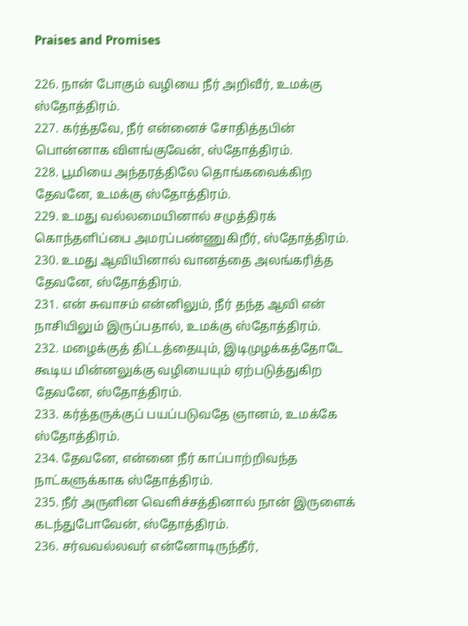Praises and Promises

226. நான் போகும் வழியை நீர் அறிவீர், உமக்கு ஸ்தோத்திரம்.
227. கர்த்தவே, நீர் என்னைச் சோதித்தபின் பொன்னாக விளங்குவேன், ஸ்தோத்திரம்.
228. பூமியை அந்தரத்திலே தொங்கவைக்கிற தேவனே, உமக்கு ஸ்தோத்திரம்.
229. உமது வல்லமையினால் சமுத்திரக் கொந்தளிப்பை அமரப்பண்ணுகிறீர், ஸ்தோத்திரம்.
230. உமது ஆவியினால் வானத்தை அலங்கரித்த தேவனே, ஸ்தோத்திரம்.
231. என் சுவாசம் என்னிலும், நீர் தந்த ஆவி என் நாசியிலும் இருப்பதால், உமக்கு ஸ்தோத்திரம்.
232. மழைக்குத் திட்டத்தையும், இடிமுழக்கத்தோடே கூடிய மின்னலுக்கு வழியையும் ஏற்படுத்துகிற தேவனே, ஸ்தோத்திரம்.
233. கர்த்தருக்குப் பயப்படுவதே ஞானம், உமக்கே ஸ்தோத்திரம்.
234. தேவனே, என்னை நீர் காப்பாற்றிவந்த நாட்களுக்காக ஸ்தோத்திரம்.
235. நீர் அருளின வெளிச்சத்தினால் நான் இருளைக் கடந்துபோவேன், ஸ்தோத்திரம்.
236. சர்வவல்லவர் என்னோடிருந்தீர்,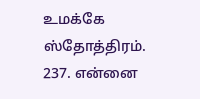உமக்கே ஸ்தோத்திரம்.
237. என்னை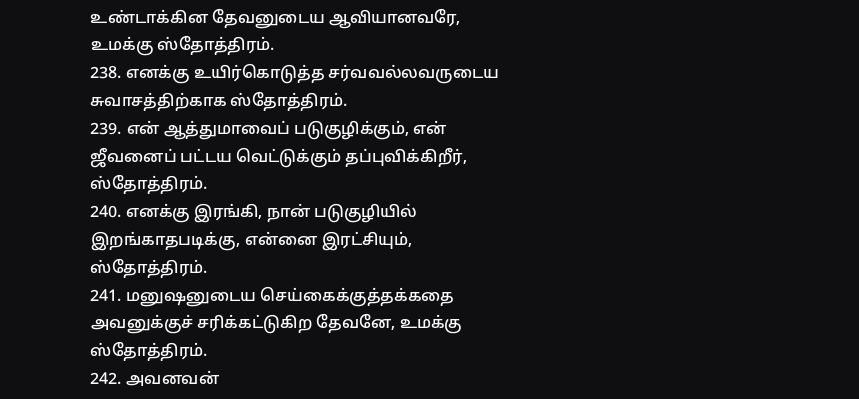உண்டாக்கின தேவனுடைய ஆவியானவரே, உமக்கு ஸ்தோத்திரம்.
238. எனக்கு உயிர்கொடுத்த சர்வவல்லவருடைய சுவாசத்திற்காக ஸ்தோத்திரம்.
239. என் ஆத்துமாவைப் படுகுழிக்கும், என் ஜீவனைப் பட்டய வெட்டுக்கும் தப்புவிக்கிறீர், ஸ்தோத்திரம்.
240. எனக்கு இரங்கி, நான் படுகுழியில் இறங்காதபடிக்கு, என்னை இரட்சியும், ஸ்தோத்திரம்.
241. மனுஷனுடைய செய்கைக்குத்தக்கதை அவனுக்குச் சரிக்கட்டுகிற தேவனே, உமக்கு ஸ்தோத்திரம்.
242. அவனவன்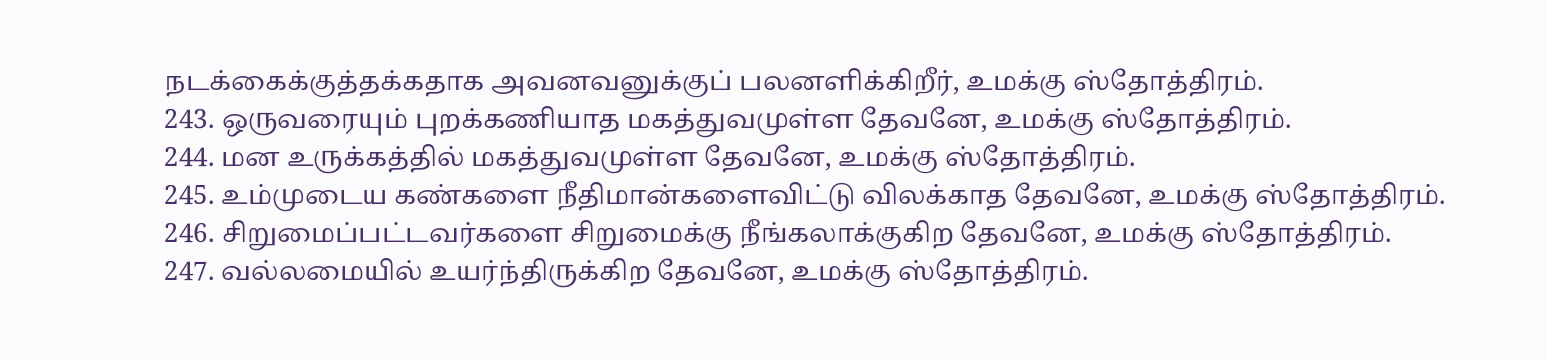நடக்கைக்குத்தக்கதாக அவனவனுக்குப் பலனளிக்கிறீர், உமக்கு ஸ்தோத்திரம்.
243. ஒருவரையும் புறக்கணியாத மகத்துவமுள்ள தேவனே, உமக்கு ஸ்தோத்திரம்.
244. மன உருக்கத்தில் மகத்துவமுள்ள தேவனே, உமக்கு ஸ்தோத்திரம்.
245. உம்முடைய கண்களை நீதிமான்களைவிட்டு விலக்காத தேவனே, உமக்கு ஸ்தோத்திரம்.
246. சிறுமைப்பட்டவர்களை சிறுமைக்கு நீங்கலாக்குகிற தேவனே, உமக்கு ஸ்தோத்திரம்.
247. வல்லமையில் உயர்ந்திருக்கிற தேவனே, உமக்கு ஸ்தோத்திரம்.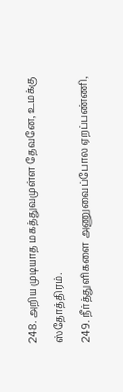248. அறிய முடியாத மகத்துவமுள்ள தேவனே, உமக்கு ஸ்தோத்திரம்.
249. நீர்த்துளிகளை அணுவைப்போல ஏறப்பண்ணி,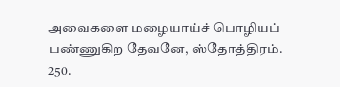அவைகளை மழையாய்ச் பொழியப் பண்ணுகிற தேவனே, ஸ்தோத்திரம்.
250.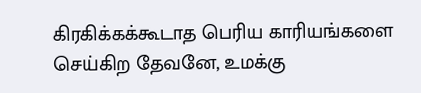கிரகிக்கக்கூடாத பெரிய காரியங்களை செய்கிற தேவனே, உமக்கு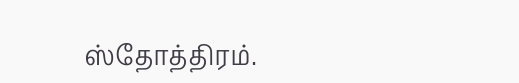ஸ்தோத்திரம்.